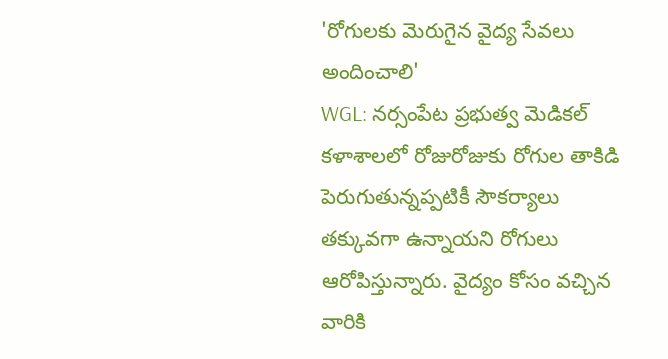'రోగులకు మెరుగైన వైద్య సేవలు అందించాలి'
WGL: నర్సంపేట ప్రభుత్వ మెడికల్ కళాశాలలో రోజురోజుకు రోగుల తాకిడి పెరుగుతున్నప్పటికీ సౌకర్యాలు తక్కువగా ఉన్నాయని రోగులు ఆరోపిస్తున్నారు. వైద్యం కోసం వచ్చిన వారికి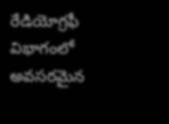రేడియోగ్రఫీ విభాగంలో అవసరమైన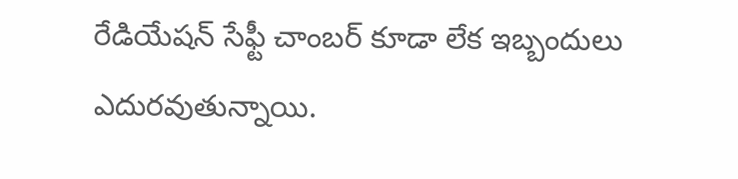రేడియేషన్ సేఫ్టీ చాంబర్ కూడా లేక ఇబ్బందులు ఎదురవుతున్నాయి.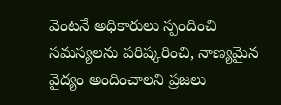వెంటనే అధికారులు స్పందించి సమస్యలను పరిష్కరించి, నాణ్యమైన వైద్యం అందించాలని ప్రజలు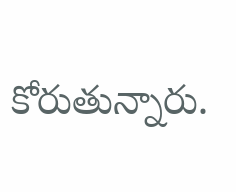కోరుతున్నారు.